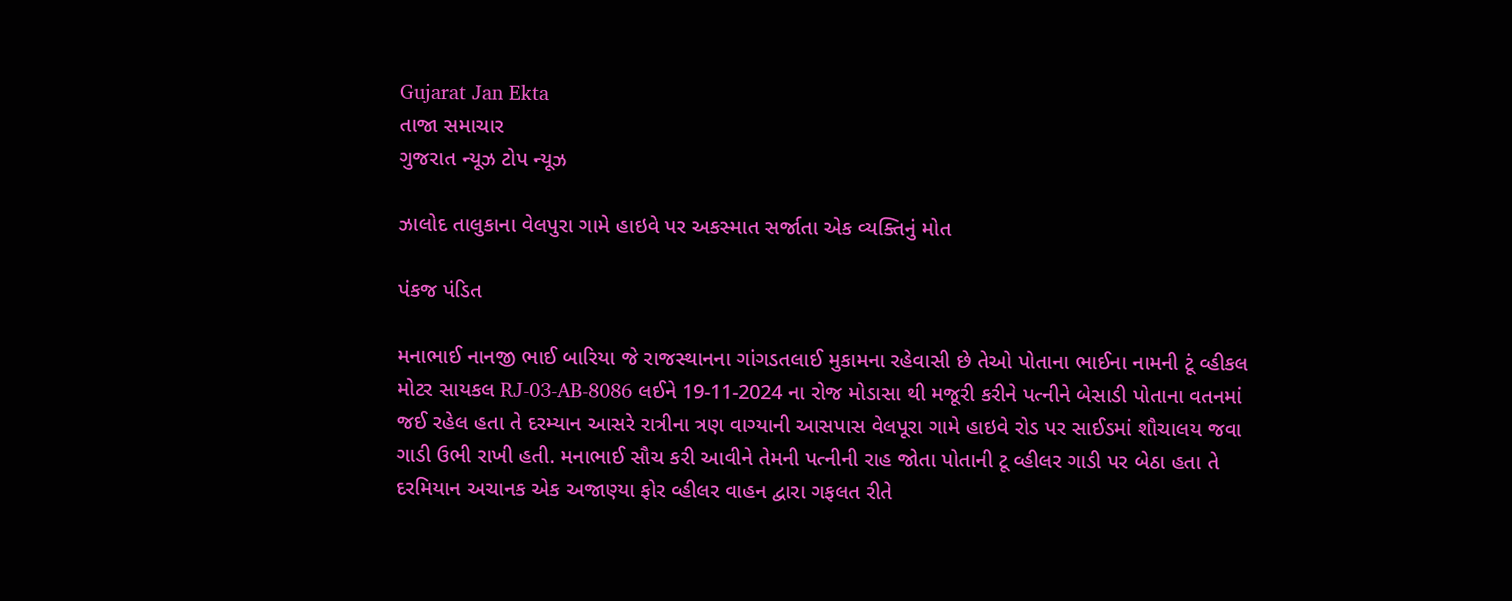Gujarat Jan Ekta
તાજા સમાચાર
ગુજરાત ન્યૂઝ ટોપ ન્યૂઝ

ઝાલોદ તાલુકાના વેલપુરા ગામે હાઇવે પર અકસ્માત સર્જાતા એક વ્યક્તિનું મોત

પંકજ પંડિત

મનાભાઈ નાનજી ભાઈ બારિયા જે રાજસ્થાનના ગાંગડતલાઈ મુકામના રહેવાસી છે તેઓ પોતાના ભાઈના નામની ટૂં વ્હીકલ મોટર સાયકલ RJ-03-AB-8086 લઈને 19-11-2024 ના રોજ મોડાસા થી મજૂરી કરીને પત્નીને બેસાડી પોતાના વતનમાં જઈ રહેલ હતા તે દરમ્યાન આસરે રાત્રીના ત્રણ વાગ્યાની આસપાસ વેલપૂરા ગામે હાઇવે રોડ પર સાઈડમાં શૌચાલય જવા ગાડી ઉભી રાખી હતી. મનાભાઈ સૌચ કરી આવીને તેમની પત્નીની રાહ જોતા પોતાની ટૂ વ્હીલર ગાડી પર બેઠા હતા તે દરમિયાન અચાનક એક અજાણ્યા ફોર વ્હીલર વાહન દ્વારા ગફલત રીતે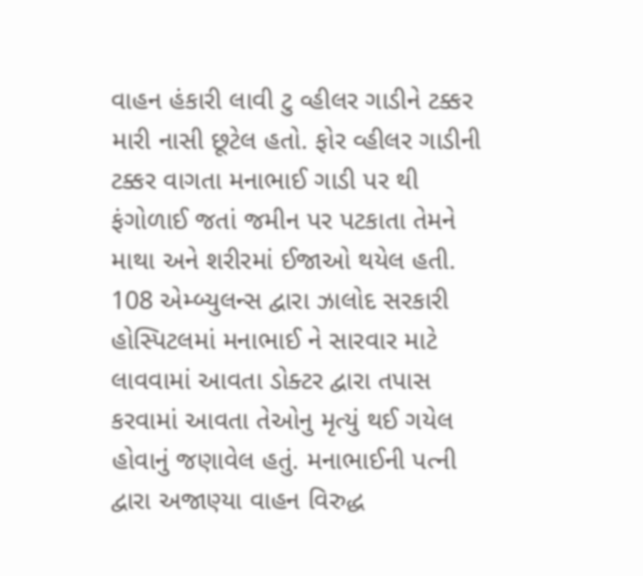વાહન હંકારી લાવી ટુ વ્હીલર ગાડીને ટક્કર મારી નાસી છૂટેલ હતો. ફોર વ્હીલર ગાડીની ટક્કર વાગતા મનાભાઈ ગાડી પર થી ફંગોળાઈ જતાં જમીન પર પટકાતા તેમને માથા અને શરીરમાં ઈજાઓ થયેલ હતી. 108 એમ્બ્યુલન્સ દ્વારા ઝાલોદ સરકારી હોસ્પિટલમાં મનાભાઈ ને સારવાર માટે લાવવામાં આવતા ડોક્ટર દ્વારા તપાસ કરવામાં આવતા તેઓનુ મૃત્યું થઈ ગયેલ હોવાનું જણાવેલ હતું. મનાભાઈની પત્ની દ્વારા અજાણ્યા વાહન વિરુદ્ધ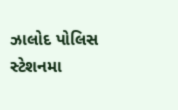ઝાલોદ પોલિસ સ્ટેશનમા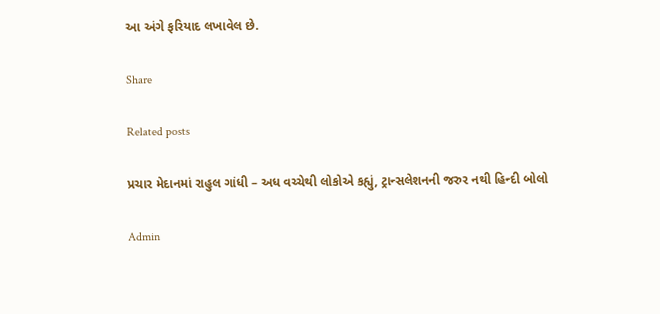આ અંગે ફરિયાદ લખાવેલ છે.

Share

Related posts

પ્રચાર મેદાનમાં રાહુલ ગાંધી – અધ વચ્ચેથી લોકોએ કહ્યું, ટ્રાન્સલેશનની જરુર નથી હિન્દી બોલો

Admin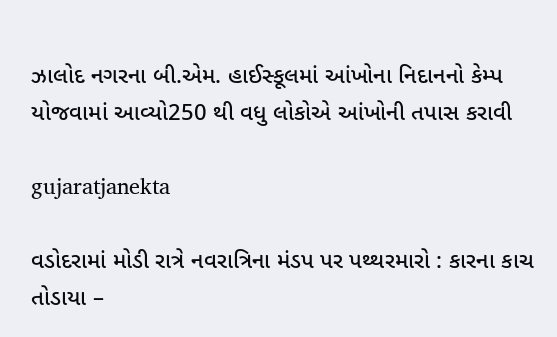ઝાલોદ નગરના બી.એમ. હાઈસ્કૂલમાં આંખોના નિદાનનો કેમ્પ યોજવામાં આવ્યો250 થી વધુ લોકોએ આંખોની તપાસ કરાવી

gujaratjanekta

વડોદરામાં મોડી રાત્રે નવરાત્રિના મંડપ પર પથ્થરમારો : કારના કાચ તોડાયા –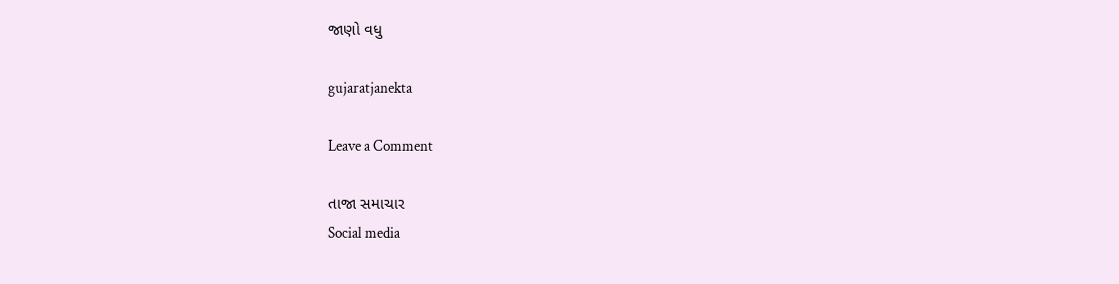જાણો વધુ

gujaratjanekta

Leave a Comment

તાજા સમાચાર
Social media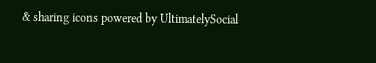& sharing icons powered by UltimatelySocial